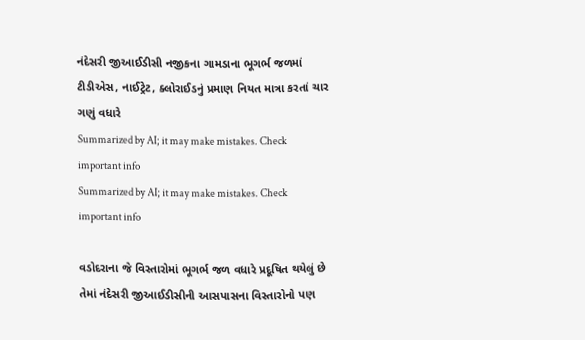નંદેસરી જીઆઈડીસી નજીકના ગામડાના ભૂગર્ભ જળમાં ટીડીએસ, નાઈટ્રેટ, ક્લોરાઈડનું પ્રમાણ નિયત માત્રા કરતાં ચાર ગણું વધારે
Summarized by AI; it may make mistakes. Check important info
Summarized by AI; it may make mistakes. Check important info

વડોદરાના જે વિસ્તારોમાં ભૂગર્ભ જળ વધારે પ્રદૂષિત થયેલું છે તેમાં નંદેસરી જીઆઈડીસીની આસપાસના વિસ્તારોનો પણ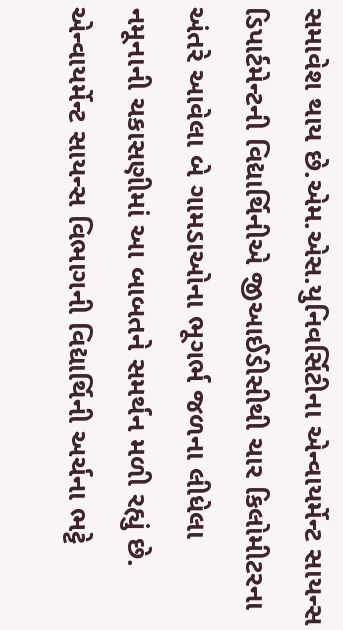સમાવેશ થાય છે.એમ.એસ.યુનિવર્સિટીના એન્વાયર્મેન્ટ સાયન્સ ડિપાર્ટમેન્ટની વિદ્યાર્થિનીએ જીઆઈડીસીથી ચાર કિલોમીટરના અંતરે આવેલા બે ગામડાઓના ભૂગર્ભ જળના લીધેલા નમૂનાની ચકાસણીમાં આ બાબતને સમર્થન મળી રહ્યું છે.
એન્વાયર્મેન્ટ સાયન્સ વિભાગની વિદ્યાર્થિની અર્ચના ભટ્ટે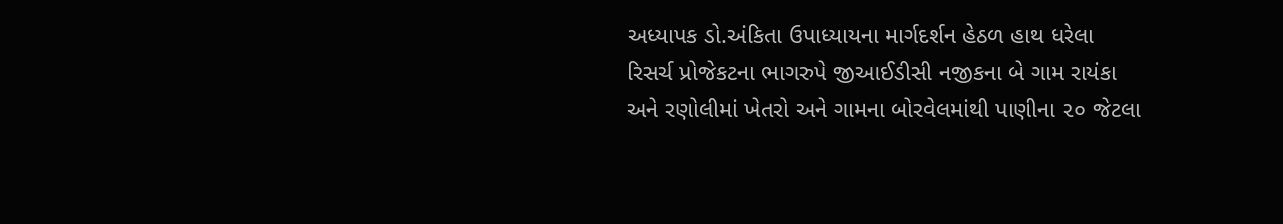અધ્યાપક ડો.અંકિતા ઉપાધ્યાયના માર્ગદર્શન હેઠળ હાથ ધરેલા રિસર્ચ પ્રોજેકટના ભાગરુપે જીઆઈડીસી નજીકના બે ગામ રાયંકા અને રણોલીમાં ખેતરો અને ગામના બોરવેલમાંથી પાણીના ૨૦ જેટલા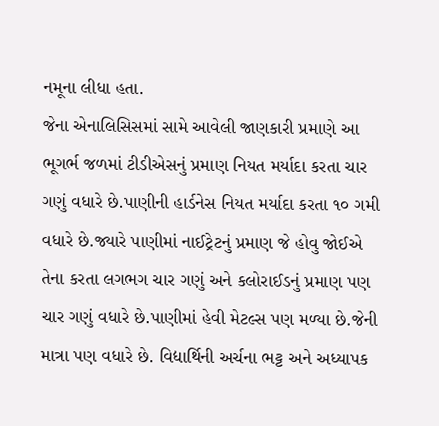નમૂના લીધા હતા.
જેના એનાલિસિસમાં સામે આવેલી જાણકારી પ્રમાણે આ ભૂગર્ભ જળમાં ટીડીએસનું પ્રમાણ નિયત મર્યાદા કરતા ચાર ગણું વધારે છે.પાણીની હાર્ડનેસ નિયત મર્યાદા કરતા ૧૦ ગમી વધારે છે.જ્યારે પાણીમાં નાઈટ્રેટનું પ્રમાણ જે હોવુ જોઈએ તેના કરતા લગભગ ચાર ગણું અને કલોરાઈડનું પ્રમાણ પણ ચાર ગણું વધારે છે.પાણીમાં હેવી મેટલ્સ પણ મળ્યા છે.જેની માત્રા પણ વધારે છે. વિદ્યાર્થિની અર્ચના ભટ્ટ અને અધ્યાપક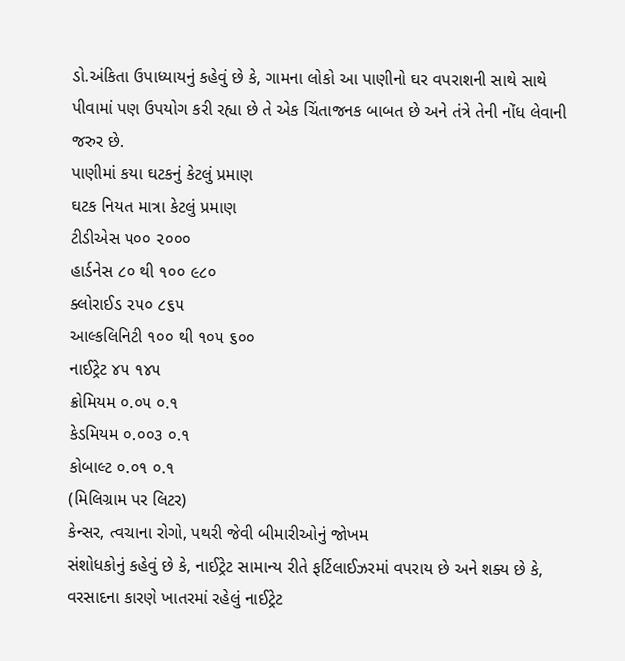ડો.અંકિતા ઉપાધ્યાયનું કહેવું છે કે, ગામના લોકો આ પાણીનો ઘર વપરાશની સાથે સાથે પીવામાં પણ ઉપયોગ કરી રહ્યા છે તે એક ચિંતાજનક બાબત છે અને તંત્રે તેની નોંધ લેવાની જરુર છે.
પાણીમાં કયા ઘટકનું કેટલું પ્રમાણ
ઘટક નિયત માત્રા કેટલું પ્રમાણ
ટીડીએસ ૫૦૦ ૨૦૦૦
હાર્ડનેસ ૮૦ થી ૧૦૦ ૯૮૦
ક્લોરાઈડ ૨૫૦ ૮૬૫
આલ્કલિનિટી ૧૦૦ થી ૧૦૫ ૬૦૦
નાઈટ્રેટ ૪૫ ૧૪૫
ક્રોમિયમ ૦.૦૫ ૦.૧
કેડમિયમ ૦.૦૦૩ ૦.૧
કોબાલ્ટ ૦.૦૧ ૦.૧
(મિલિગ્રામ પર લિટર)
કેન્સર, ત્વચાના રોગો, પથરી જેવી બીમારીઓનું જોખમ
સંશોધકોનું કહેવું છે કે, નાઈટ્રેટ સામાન્ય રીતે ફર્ટિલાઈઝરમાં વપરાય છે અને શક્ય છે કે, વરસાદના કારણે ખાતરમાં રહેલું નાઈટ્રેટ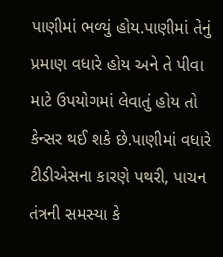પાણીમાં ભળ્યું હોય.પાણીમાં તેનું પ્રમાણ વધારે હોય અને તે પીવા માટે ઉપયોગમાં લેવાતું હોય તો કેન્સર થઈ શકે છે.પાણીમાં વધારે ટીડીએસના કારણે પથરી, પાચન તંત્રની સમસ્યા કે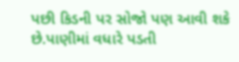પછી કિડની પર સોજો પણ આવી શકે છે.પાણીમાં વધારે પડતી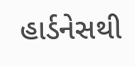હાર્ડનેસથી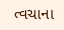ત્વચાના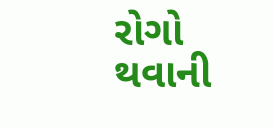રોગો થવાની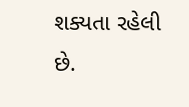શક્યતા રહેલી છે.